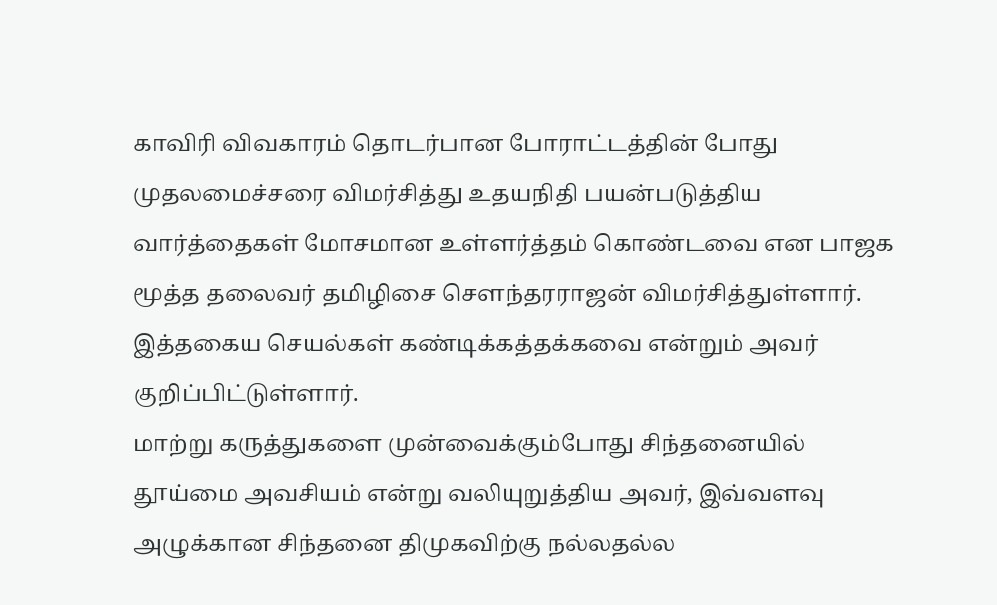காவிரி விவகாரம் தொடர்பான போராட்டத்தின் போது முதலமைச்சரை விமர்சித்து உதயநிதி பயன்படுத்திய வார்த்தைகள் மோசமான உள்ளர்த்தம் கொண்டவை என பாஜக மூத்த தலைவர் தமிழிசை சௌந்தரராஜன் விமர்சித்துள்ளார். இத்தகைய செயல்கள் கண்டிக்கத்தக்கவை என்றும் அவர் குறிப்பிட்டுள்ளார்.
மாற்று கருத்துகளை முன்வைக்கும்போது சிந்தனையில் தூய்மை அவசியம் என்று வலியுறுத்திய அவர், இவ்வளவு அழுக்கான சிந்தனை திமுகவிற்கு நல்லதல்ல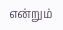என்றும்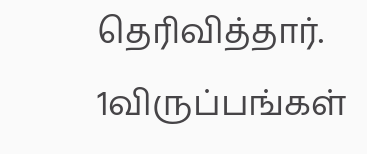தெரிவித்தார்.
1விருப்பங்கள்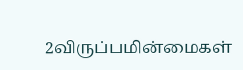2விருப்பமின்மைகள்